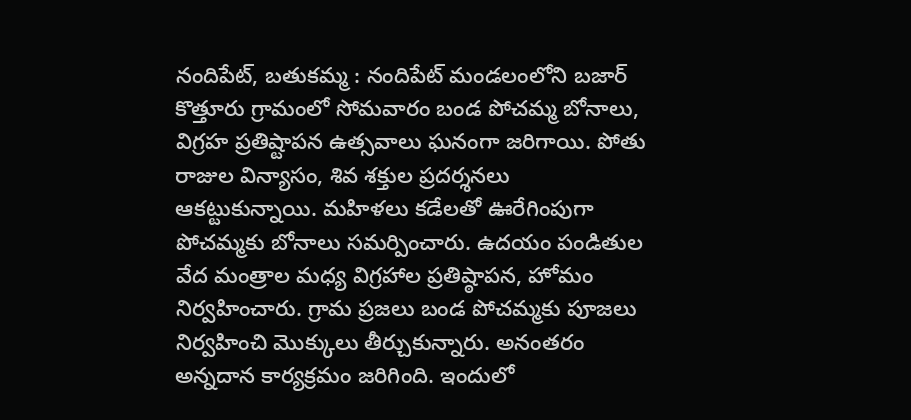నందిపేట్, బతుకమ్మ : నందిపేట్ మండలంలోని బజార్ కొత్తూరు గ్రామంలో సోమవారం బండ పోచమ్మ బోనాలు, విగ్రహ ప్రతిష్టాపన ఉత్సవాలు ఘనంగా జరిగాయి. పోతు రాజుల విన్యాసం, శివ శక్తుల ప్రదర్శనలు ఆకట్టుకున్నాయి. మహిళలు కడేలతో ఊరేగింపుగా పోచమ్మకు బోనాలు సమర్పించారు. ఉదయం పండితుల వేద మంత్రాల మధ్య విగ్రహాల ప్రతిష్ఠాపన, హోమం నిర్వహించారు. గ్రామ ప్రజలు బండ పోచమ్మకు పూజలు నిర్వహించి మొక్కులు తీర్చుకున్నారు. అనంతరం అన్నదాన కార్యక్రమం జరిగింది. ఇందులో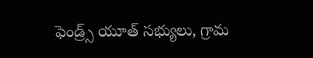ఫెండ్ర్స్ యూత్ సభ్యులు, గ్రామ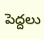పెద్దలు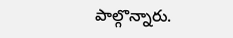పాల్గొన్నారు.